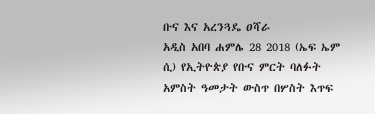ቡና እና አረንጓዴ ዐሻራ
አዲስ አበባ ሐምሌ 28 2018 (ኤፍ ኤም ሲ) የኢትዮጵያ የቡና ምርት ባለፉት አምስት ዓመታት ውስጥ በሦስት እጥፍ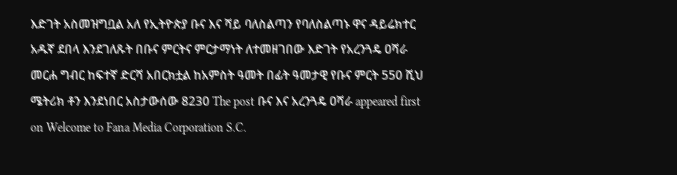እድገት አስመዝግቧል አለ የኢትዮጵያ ቡና እና ሻይ ባለስልጣን የባለስልጣኑ ዋና ዳይሬክተር አዱኛ ደበላ እንደገለጹት በቡና ምርትና ምርታማነት ለተመዘገበው እድገት የአረንጓዴ ዐሻራ መርሐ ግብር ከፍተኛ ድርሻ አበርክቷል ከአምስት ዓመት በፊት ዓመታዊ የቡና ምርት 550 ሺህ ሜትሪክ ቶን እንደነበር አስታውሰው 8230 The post ቡና እና አረንጓዴ ዐሻራ appeared first on Welcome to Fana Media Corporation S.C.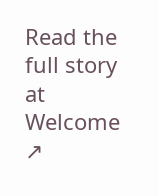Read the full story at Welcome ↗